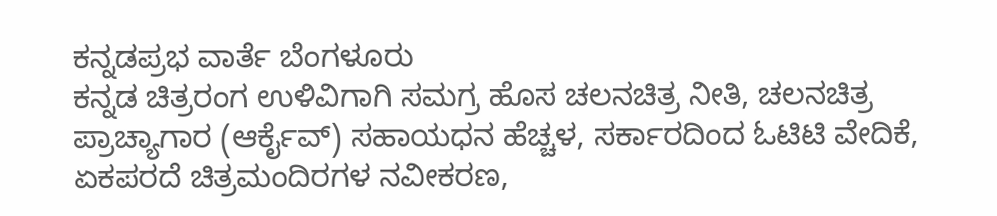ಕನ್ನಡಪ್ರಭ ವಾರ್ತೆ ಬೆಂಗಳೂರು
ಕನ್ನಡ ಚಿತ್ರರಂಗ ಉಳಿವಿಗಾಗಿ ಸಮಗ್ರ ಹೊಸ ಚಲನಚಿತ್ರ ನೀತಿ, ಚಲನಚಿತ್ರ ಪ್ರಾಚ್ಯಾಗಾರ (ಆರ್ಕೈವ್) ಸಹಾಯಧನ ಹೆಚ್ಚಳ, ಸರ್ಕಾರದಿಂದ ಓಟಿಟಿ ವೇದಿಕೆ, ಏಕಪರದೆ ಚಿತ್ರಮಂದಿರಗಳ ನವೀಕರಣ,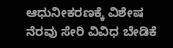ಆಧುನೀಕರಣಕ್ಕೆ ವಿಶೇಷ ನೆರವು ಸೇರಿ ವಿವಿಧ ಬೇಡಿಕೆ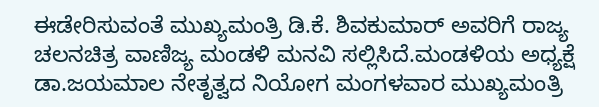ಈಡೇರಿಸುವಂತೆ ಮುಖ್ಯಮಂತ್ರಿ ಡಿ.ಕೆ. ಶಿವಕುಮಾರ್ ಅವರಿಗೆ ರಾಜ್ಯ ಚಲನಚಿತ್ರ ವಾಣಿಜ್ಯ ಮಂಡಳಿ ಮನವಿ ಸಲ್ಲಿಸಿದೆ.ಮಂಡಳಿಯ ಅಧ್ಯಕ್ಷೆ ಡಾ.ಜಯಮಾಲ ನೇತೃತ್ವದ ನಿಯೋಗ ಮಂಗಳವಾರ ಮುಖ್ಯಮಂತ್ರಿ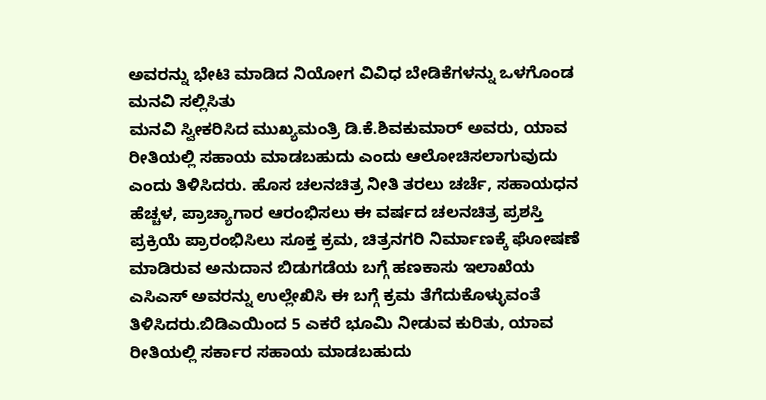ಅವರನ್ನು ಭೇಟಿ ಮಾಡಿದ ನಿಯೋಗ ವಿವಿಧ ಬೇಡಿಕೆಗಳನ್ನು ಒಳಗೊಂಡ ಮನವಿ ಸಲ್ಲಿಸಿತು
ಮನವಿ ಸ್ವೀಕರಿಸಿದ ಮುಖ್ಯಮಂತ್ರಿ ಡಿ.ಕೆ.ಶಿವಕುಮಾರ್ ಅವರು, ಯಾವ ರೀತಿಯಲ್ಲಿ ಸಹಾಯ ಮಾಡಬಹುದು ಎಂದು ಆಲೋಚಿಸಲಾಗುವುದು ಎಂದು ತಿಳಿಸಿದರು. ಹೊಸ ಚಲನಚಿತ್ರ ನೀತಿ ತರಲು ಚರ್ಚೆ, ಸಹಾಯಧನ ಹೆಚ್ಚಳ, ಪ್ರಾಚ್ಯಾಗಾರ ಆರಂಭಿಸಲು ಈ ವರ್ಷದ ಚಲನಚಿತ್ರ ಪ್ರಶಸ್ತಿ ಪ್ರಕ್ರಿಯೆ ಪ್ರಾರಂಭಿಸಿಲು ಸೂಕ್ತ ಕ್ರಮ, ಚಿತ್ರನಗರಿ ನಿರ್ಮಾಣಕ್ಕೆ ಘೋಷಣೆ ಮಾಡಿರುವ ಅನುದಾನ ಬಿಡುಗಡೆಯ ಬಗ್ಗೆ ಹಣಕಾಸು ಇಲಾಖೆಯ ಎಸಿಎಸ್ ಅವರನ್ನು ಉಲ್ಲೇಖಿಸಿ ಈ ಬಗ್ಗೆ ಕ್ರಮ ತೆಗೆದುಕೊಳ್ಳುವಂತೆ ತಿಳಿಸಿದರು.ಬಿಡಿಎಯಿಂದ 5 ಎಕರೆ ಭೂಮಿ ನೀಡುವ ಕುರಿತು, ಯಾವ ರೀತಿಯಲ್ಲಿ ಸರ್ಕಾರ ಸಹಾಯ ಮಾಡಬಹುದು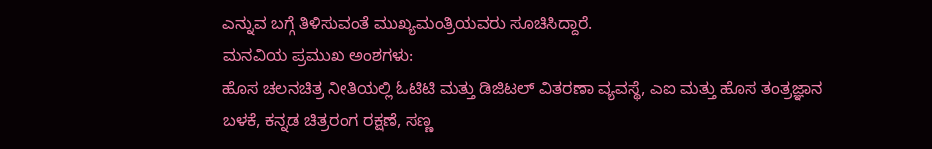ಎನ್ನುವ ಬಗ್ಗೆ ತಿಳಿಸುವಂತೆ ಮುಖ್ಯಮಂತ್ರಿಯವರು ಸೂಚಿಸಿದ್ದಾರೆ.
ಮನವಿಯ ಪ್ರಮುಖ ಅಂಶಗಳು:
ಹೊಸ ಚಲನಚಿತ್ರ ನೀತಿಯಲ್ಲಿ ಓಟಿಟಿ ಮತ್ತು ಡಿಜಿಟಲ್ ವಿತರಣಾ ವ್ಯವಸ್ಥೆ, ಎಐ ಮತ್ತು ಹೊಸ ತಂತ್ರಜ್ಞಾನ ಬಳಕೆ, ಕನ್ನಡ ಚಿತ್ರರಂಗ ರಕ್ಷಣೆ, ಸಣ್ಣ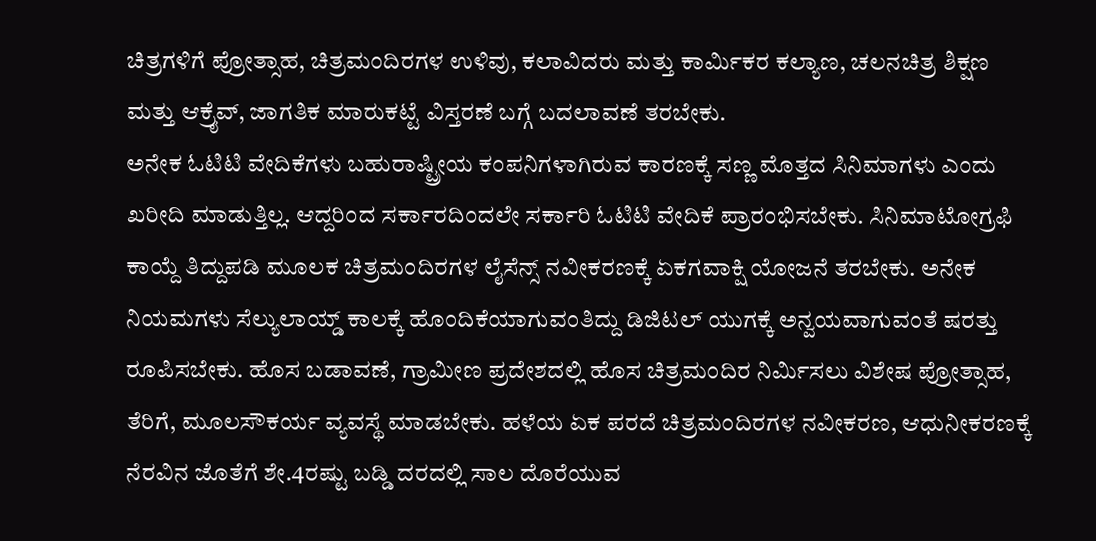ಚಿತ್ರಗಳಿಗೆ ಪ್ರೋತ್ಸಾಹ, ಚಿತ್ರಮಂದಿರಗಳ ಉಳಿವು, ಕಲಾವಿದರು ಮತ್ತು ಕಾರ್ಮಿಕರ ಕಲ್ಯಾಣ, ಚಲನಚಿತ್ರ ಶಿಕ್ಷಣ ಮತ್ತು ಆಕ್ರೈವ್, ಜಾಗತಿಕ ಮಾರುಕಟ್ಟೆ ವಿಸ್ತರಣೆ ಬಗ್ಗೆ ಬದಲಾವಣೆ ತರಬೇಕು.
ಅನೇಕ ಓಟಿಟಿ ವೇದಿಕೆಗಳು ಬಹುರಾಷ್ಟ್ರೀಯ ಕಂಪನಿಗಳಾಗಿರುವ ಕಾರಣಕ್ಕೆ ಸಣ್ಣ ಮೊತ್ತದ ಸಿನಿಮಾಗಳು ಎಂದು ಖರೀದಿ ಮಾಡುತ್ತಿಲ್ಲ. ಆದ್ದರಿಂದ ಸರ್ಕಾರದಿಂದಲೇ ಸರ್ಕಾರಿ ಓಟಿಟಿ ವೇದಿಕೆ ಪ್ರಾರಂಭಿಸಬೇಕು. ಸಿನಿಮಾಟೋಗ್ರಫಿ ಕಾಯ್ದೆ ತಿದ್ದುಪಡಿ ಮೂಲಕ ಚಿತ್ರಮಂದಿರಗಳ ಲೈಸೆನ್ಸ್ ನವೀಕರಣಕ್ಕೆ ಏಕಗವಾಕ್ಷಿ ಯೋಜನೆ ತರಬೇಕು. ಅನೇಕ ನಿಯಮಗಳು ಸೆಲ್ಯುಲಾಯ್ಡ್ ಕಾಲಕ್ಕೆ ಹೊಂದಿಕೆಯಾಗುವಂತಿದ್ದು ಡಿಜಿಟಲ್ ಯುಗಕ್ಕೆ ಅನ್ವಯವಾಗುವಂತೆ ಷರತ್ತು ರೂಪಿಸಬೇಕು. ಹೊಸ ಬಡಾವಣೆ, ಗ್ರಾಮೀಣ ಪ್ರದೇಶದಲ್ಲಿ ಹೊಸ ಚಿತ್ರಮಂದಿರ ನಿರ್ಮಿಸಲು ವಿಶೇಷ ಪ್ರೋತ್ಸಾಹ, ತೆರಿಗೆ, ಮೂಲಸೌಕರ್ಯ ವ್ಯವಸ್ಥೆ ಮಾಡಬೇಕು. ಹಳೆಯ ಏಕ ಪರದೆ ಚಿತ್ರಮಂದಿರಗಳ ನವೀಕರಣ, ಆಧುನೀಕರಣಕ್ಕೆ ನೆರವಿನ ಜೊತೆಗೆ ಶೇ.4ರಷ್ಟು ಬಡ್ಡಿ ದರದಲ್ಲಿ ಸಾಲ ದೊರೆಯುವ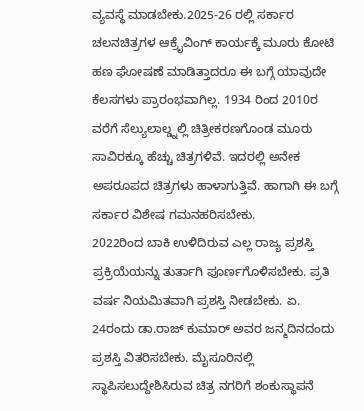ವ್ಯವಸ್ಥೆ ಮಾಡಬೇಕು.2025-26 ರಲ್ಲಿ ಸರ್ಕಾರ ಚಲನಚಿತ್ರಗಳ ಆಕ್ರೈವಿಂಗ್ ಕಾರ್ಯಕ್ಕೆ ಮೂರು ಕೋಟಿ ಹಣ ಘೋಷಣೆ ಮಾಡಿತ್ತಾದರೂ ಈ ಬಗ್ಗೆ ಯಾವುದೇ ಕೆಲಸಗಳು ಪ್ರಾರಂಭವಾಗಿಲ್ಲ. 1934 ರಿಂದ 2010ರ ವರೆಗೆ ಸೆಲ್ಯುಲಾಲ್ಡ್ನಲ್ಲಿ ಚಿತ್ರೀಕರಣಗೊಂಡ ಮೂರು ಸಾವಿರಕ್ಕೂ ಹೆಚ್ಚು ಚಿತ್ರಗಳಿವೆ. ಇದರಲ್ಲಿ ಅನೇಕ ಅಪರೂಪದ ಚಿತ್ರಗಳು ಹಾಳಾಗುತ್ತಿವೆ. ಹಾಗಾಗಿ ಈ ಬಗ್ಗೆ ಸರ್ಕಾರ ವಿಶೇಷ ಗಮನಹರಿಸಬೇಕು.
2022ರಿಂದ ಬಾಕಿ ಉಳಿದಿರುವ ಎಲ್ಲ ರಾಜ್ಯ ಪ್ರಶಸ್ತಿ ಪ್ರಕ್ರಿಯೆಯನ್ನು ತುರ್ತಾಗಿ ಪೂರ್ಣಗೊಳಿಸಬೇಕು. ಪ್ರತಿ ವರ್ಷ ನಿಯಮಿತವಾಗಿ ಪ್ರಶಸ್ತಿ ನೀಡಬೇಕು. ಏ. 24ರಂದು ಡಾ.ರಾಜ್ ಕುಮಾರ್ ಅವರ ಜನ್ಮದಿನದಂದು ಪ್ರಶಸ್ತಿ ವಿತರಿಸಬೇಕು. ಮೈಸೂರಿನಲ್ಲಿ ಸ್ಥಾಪಿಸಲುದ್ದೇಶಿಸಿರುವ ಚಿತ್ರ ನಗರಿಗೆ ಶಂಕುಸ್ಥಾಪನೆ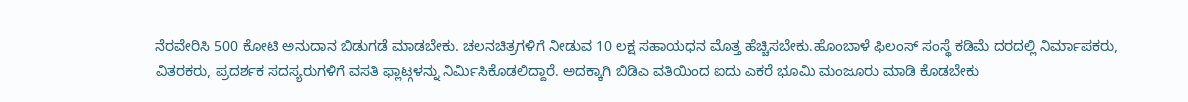ನೆರವೇರಿಸಿ 500 ಕೋಟಿ ಅನುದಾನ ಬಿಡುಗಡೆ ಮಾಡಬೇಕು. ಚಲನಚಿತ್ರಗಳಿಗೆ ನೀಡುವ 10 ಲಕ್ಷ ಸಹಾಯಧನ ಮೊತ್ತ ಹೆಚ್ಚಿಸಬೇಕು.ಹೊಂಬಾಳೆ ಫಿಲಂಸ್ ಸಂಸ್ಥೆ ಕಡಿಮೆ ದರದಲ್ಲಿ ನಿರ್ಮಾಪಕರು, ವಿತರಕರು, ಪ್ರದರ್ಶಕ ಸದಸ್ಯರುಗಳಿಗೆ ವಸತಿ ಫ್ಲಾಟ್ಗಳನ್ನು ನಿರ್ಮಿಸಿಕೊಡಲಿದ್ದಾರೆ. ಅದಕ್ಕಾಗಿ ಬಿಡಿಎ ವತಿಯಿಂದ ಐದು ಎಕರೆ ಭೂಮಿ ಮಂಜೂರು ಮಾಡಿ ಕೊಡಬೇಕು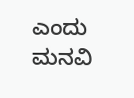ಎಂದು ಮನವಿ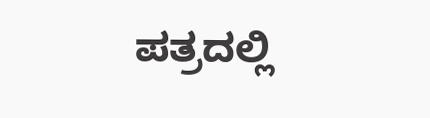ಪತ್ರದಲ್ಲಿ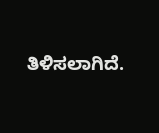ತಿಳಿಸಲಾಗಿದೆ.